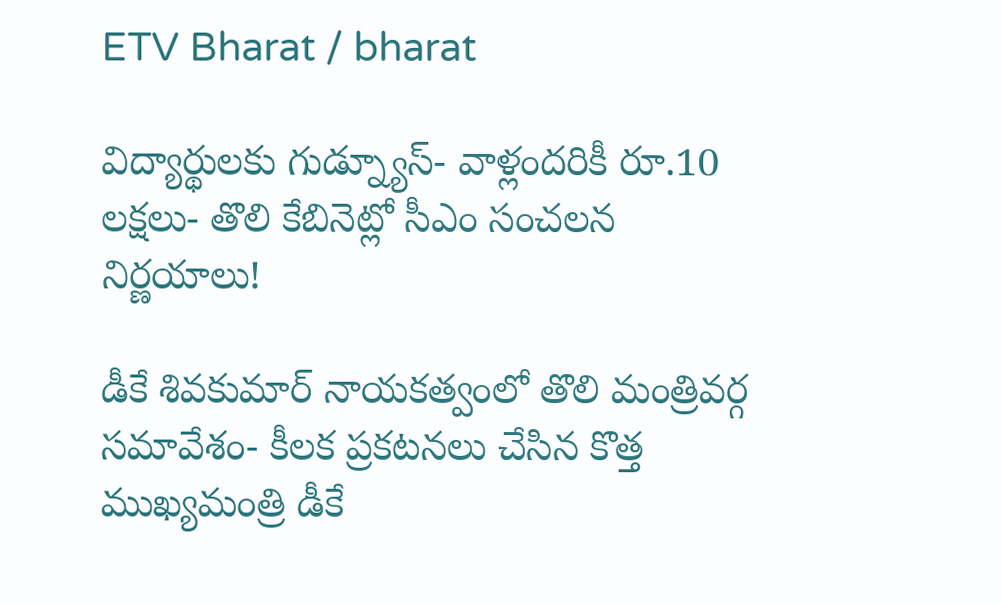ETV Bharat / bharat

విద్యార్థులకు గుడ్న్యూస్- వాళ్లందరికీ రూ.10 లక్షలు- తొలి కేబినెట్లో సీఎం సంచలన నిర్ణయాలు!

డీకే శివకుమార్ నాయకత్వంలో తొలి మంత్రివర్గ సమావేశం- కీలక ప్రకటనలు చేసిన కొత్త ముఖ్యమంత్రి డీకే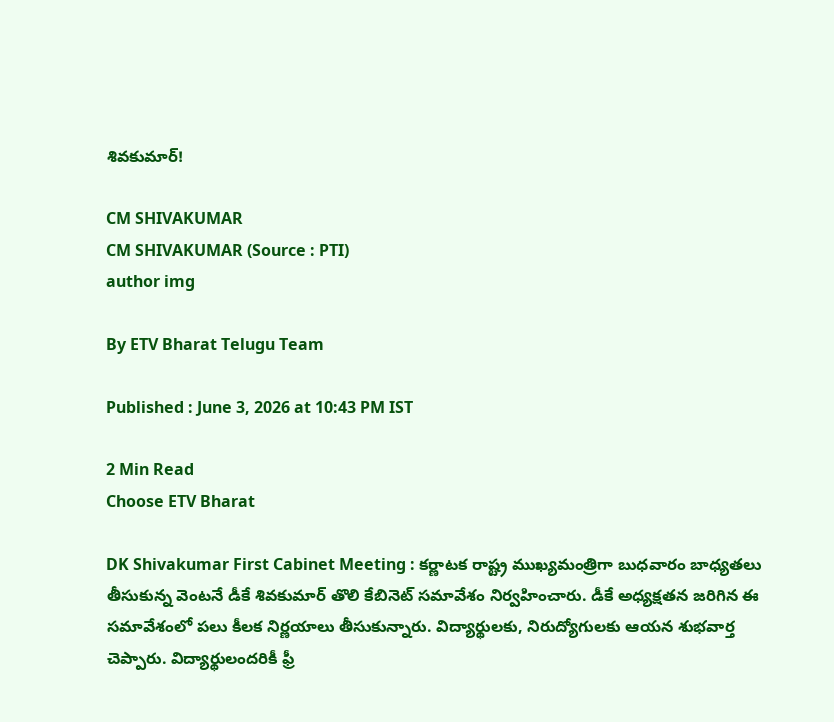శివకుమార్!

CM SHIVAKUMAR
CM SHIVAKUMAR (Source : PTI)
author img

By ETV Bharat Telugu Team

Published : June 3, 2026 at 10:43 PM IST

2 Min Read
Choose ETV Bharat

DK Shivakumar First Cabinet Meeting : కర్ణాటక రాష్ట్ర ముఖ్యమంత్రిగా బుధవారం బాధ్యతలు తీసుకున్న వెంటనే డీకే శివకుమార్ తొలి కేబినెట్ సమావేశం నిర్వహించారు. డీకే అధ్యక్షతన జరిగిన ఈ సమావేశంలో పలు కీలక నిర్ణయాలు తీసుకున్నారు. విద్యార్థులకు, నిరుద్యోగులకు ఆయన శుభవార్త చెప్పారు. విద్యార్థులందరికీ ఫ్రీ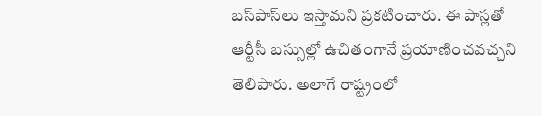బస్‌పాస్‌లు ఇస్తామని ప్రకటించారు. ఈ పాస్లతో ఆర్టీసీ బస్సుల్లో ఉచితంగానే ప్రయాణించవచ్చని తెలిపారు. అలాగే రాష్ట్రంలో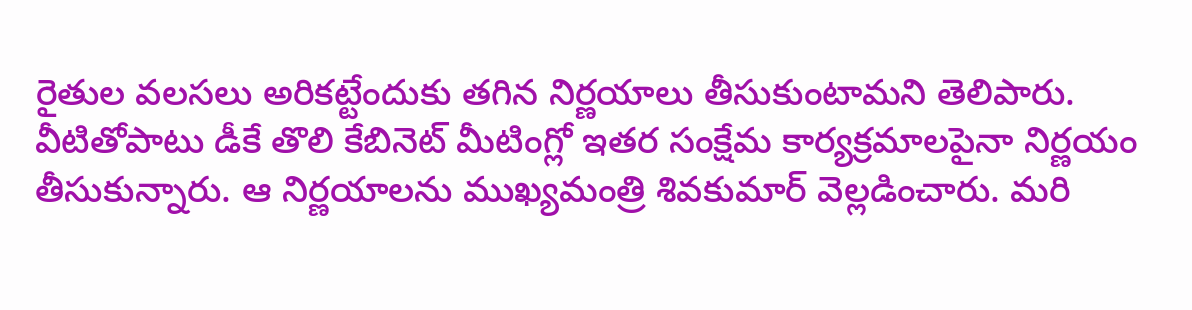రైతుల వలసలు అరికట్టేందుకు తగిన నిర్ణయాలు తీసుకుంటామని తెలిపారు. వీటితోపాటు డీకే తొలి కేబినెట్ మీటింగ్లో ఇతర సంక్షేమ కార్యక్రమాలపైనా నిర్ణయం తీసుకున్నారు. ఆ నిర్ణయాలను ముఖ్యమంత్రి శివకుమార్ వెల్లడించారు. మరి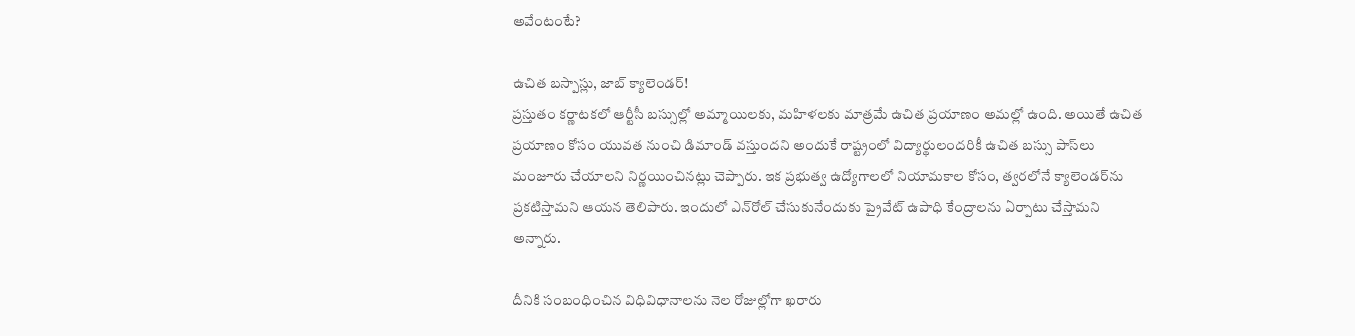అవేంటంటే?

ఉచిత బస్పాస్లు, జాబ్ క్యాలెండర్!
ప్రస్తుతం కర్ణాటకలో ఆర్టీసీ బస్సుల్లో అమ్మాయిలకు, మహిళలకు మాత్రమే ఉచిత ప్రయాణం అమల్లో ఉంది. అయితే ఉచిత ప్రయాణం కోసం యువత నుంచి డిమాండ్ వస్తుందని అందుకే రాష్ట్రంలో విద్యార్థులందరికీ ఉచిత బస్సు పాస్‌లు మంజూరు చేయాలని నిర్ణయించినట్లు చెప్పారు. ఇక ప్రభుత్వ ఉద్యోగాలలో నియామకాల కోసం, త్వరలోనే క్యాలెండర్‌ను ప్రకటిస్తామని ఆయన తెలిపారు. ఇందులో ఎన్‌రోల్‌ చేసుకునేందుకు ప్రైవేట్‌ ఉపాధి కేంద్రాలను ఏర్పాటు చేస్తామని అన్నారు.

దీనికి సంబంధించిన విధివిధానాలను నెల రోజుల్లోగా ఖరారు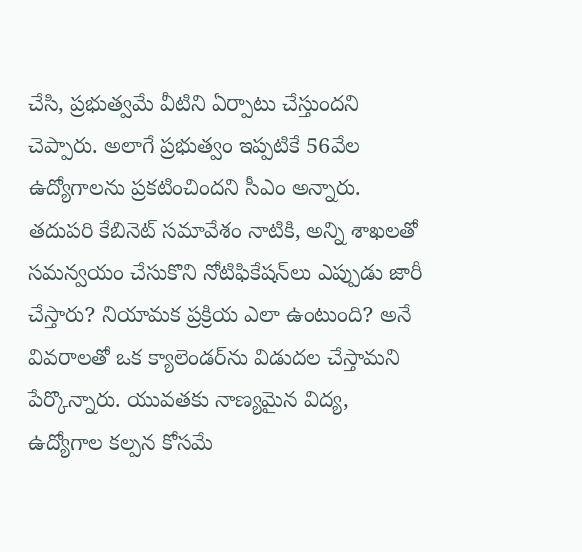చేసి, ప్రభుత్వమే వీటిని ఏర్పాటు చేస్తుందని చెప్పారు. అలాగే ప్రభుత్వం ఇప్పటికే 56వేల ఉద్యోగాలను ప్రకటించిందని సీఎం అన్నారు. తదుపరి కేబినెట్ సమావేశం నాటికి, అన్ని శాఖలతో సమన్వయం చేసుకొని నోటిఫికేషన్‌లు ఎప్పుడు జారీ చేస్తారు? నియామక ప్రక్రియ ఎలా ఉంటుంది? అనే వివరాలతో ఒక క్యాలెండర్‌ను విడుదల చేస్తామని పేర్కొన్నారు. యువతకు నాణ్యమైన విద్య, ఉద్యోగాల కల్పన కోసమే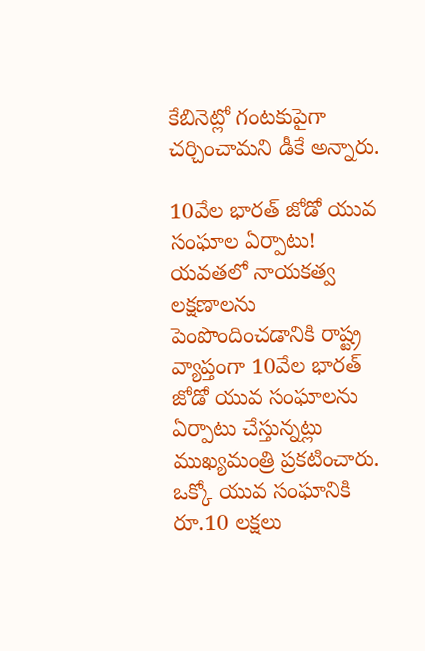కేబినెట్లో గంటకుపైగా చర్చించామని డీకే అన్నారు.

10వేల భారత్ జోడో యువ సంఘాల ఏర్పాటు!
యవతలో నాయకత్వ లక్షణాలను పెంపొందించడానికి రాష్ట్ర వ్యాప్తంగా 10వేల భారత్ జోడో యువ సంఘాలను ఏర్పాటు చేస్తున్నట్లు ముఖ్యమంత్రి ప్రకటించారు. ఒక్కో యువ సంఘానికి రూ.10 లక్షలు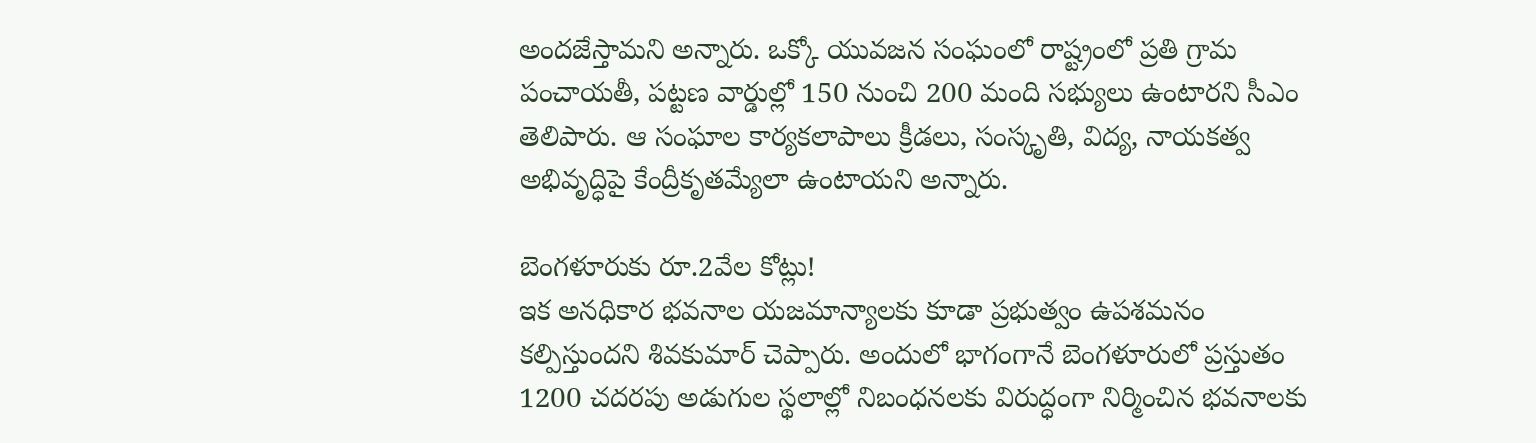అందజేస్తామని అన్నారు. ఒక్కో యువజన సంఘంలో రాష్ట్రంలో ప్రతి గ్రామ పంచాయతీ, పట్టణ వార్డుల్లో 150 నుంచి 200 మంది సభ్యులు ఉంటారని సీఎం తెలిపారు. ఆ సంఘాల కార్యకలాపాలు క్రీడలు, సంస్కృతి, విద్య, నాయకత్వ అభివృద్ధిపై కేంద్రీకృతమ్యేలా ఉంటాయని అన్నారు.

బెంగళూరుకు రూ.2వేల కోట్లు!
ఇక అనధికార భవనాల యజమాన్యాలకు కూడా ప్రభుత్వం ఉపశమనం కల్పిస్తుందని శివకుమార్ చెప్పారు. అందులో భాగంగానే బెంగళూరులో ప్రస్తుతం 1200 చదరపు అడుగుల స్థలాల్లో నిబంధనలకు విరుద్ధంగా నిర్మించిన భవనాలకు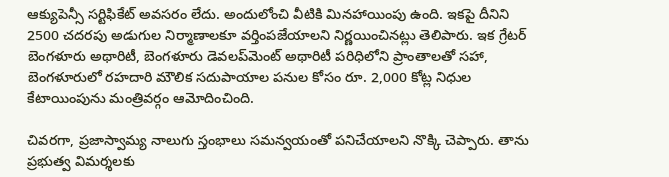ఆక్యుపెన్సీ సర్టిఫికేట్ అవసరం లేదు. అందులోంచి వీటికి మినహాయింపు ఉంది. ఇకపై దీనిని 2500 చదరపు అడుగుల నిర్మాణాలకూ వర్తింపజేయాలని నిర్ణయించినట్లు తెలిపారు. ఇక గ్రేటర్ బెంగళూరు అథారిటీ, బెంగళూరు డెవలప్‌మెంట్ అథారిటీ పరిధిలోని ప్రాంతాలతో సహా, బెంగళూరులో రహదారి మౌలిక సదుపాయాల పనుల కోసం రూ. 2,000 కోట్ల నిధుల కేటాయింపును మంత్రివర్గం ఆమోదించింది.

చివరగా, ప్రజాస్వామ్య నాలుగు స్తంభాలు సమన్వయంతో పనిచేయాలని నొక్కి చెప్పారు. తాను ప్రభుత్వ విమర్శలకు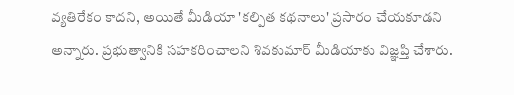వ్యతిరేకం కాదని, అయితే మీడియా 'కల్పిత కథనాలు' ప్రసారం చేయకూడని అన్నారు. ప్రభుత్వానికి సహకరించాలని శివకుమార్ మీడియాకు విజ్ఞప్తి చేశారు.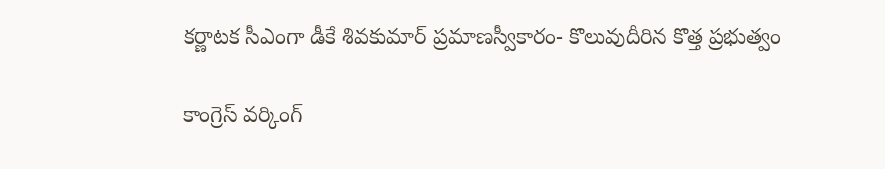కర్ణాటక సీఎంగా డీకే శివకుమార్ ప్రమాణస్వీకారం- కొలువుదీరిన కొత్త ప్రభుత్వం

కాంగ్రెస్‌ వర్కింగ్‌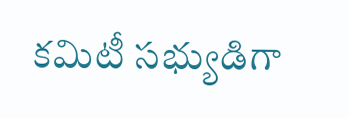కమిటీ సభ్యుడిగా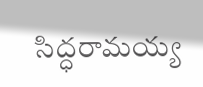సిద్ధరామయ్య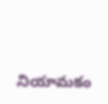నియామకం